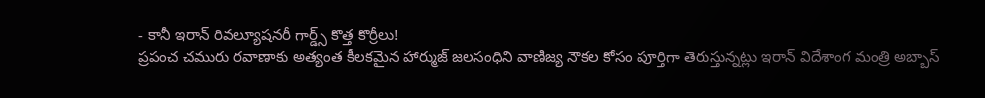- కానీ ఇరాన్ రివల్యూషనరీ గార్డ్స్ కొత్త కొర్రీలు!
ప్రపంచ చమురు రవాణాకు అత్యంత కీలకమైన హార్ముజ్ జలసంధిని వాణిజ్య నౌకల కోసం పూర్తిగా తెరుస్తున్నట్లు ఇరాన్ విదేశాంగ మంత్రి అబ్బాస్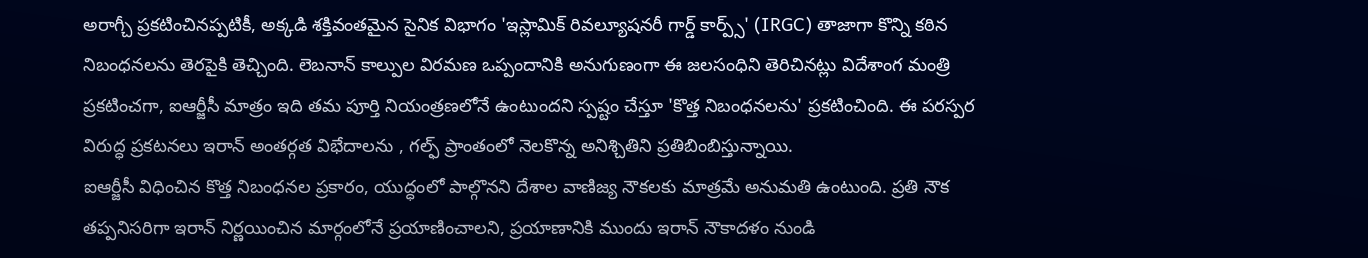అరాగ్చీ ప్రకటించినప్పటికీ, అక్కడి శక్తివంతమైన సైనిక విభాగం 'ఇస్లామిక్ రివల్యూషనరీ గార్డ్ కార్ప్స్' (IRGC) తాజాగా కొన్ని కఠిన నిబంధనలను తెరపైకి తెచ్చింది. లెబనాన్ కాల్పుల విరమణ ఒప్పందానికి అనుగుణంగా ఈ జలసంధిని తెరిచినట్లు విదేశాంగ మంత్రి ప్రకటించగా, ఐఆర్జీసీ మాత్రం ఇది తమ పూర్తి నియంత్రణలోనే ఉంటుందని స్పష్టం చేస్తూ 'కొత్త నిబంధనలను' ప్రకటించింది. ఈ పరస్పర విరుద్ధ ప్రకటనలు ఇరాన్ అంతర్గత విభేదాలను , గల్ఫ్ ప్రాంతంలో నెలకొన్న అనిశ్చితిని ప్రతిబింబిస్తున్నాయి.
ఐఆర్జీసీ విధించిన కొత్త నిబంధనల ప్రకారం, యుద్ధంలో పాల్గొనని దేశాల వాణిజ్య నౌకలకు మాత్రమే అనుమతి ఉంటుంది. ప్రతి నౌక తప్పనిసరిగా ఇరాన్ నిర్ణయించిన మార్గంలోనే ప్రయాణించాలని, ప్రయాణానికి ముందు ఇరాన్ నౌకాదళం నుండి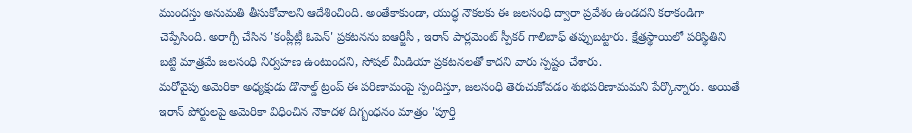ముందస్తు అనుమతి తీసుకోవాలని ఆదేశించింది. అంతేకాకుండా, యుద్ధ నౌకలకు ఈ జలసంధి ద్వారా ప్రవేశం ఉండదని కరాకండిగా చెప్పేసింది. అరాగ్చీ చేసిన 'కంప్లీట్లీ ఓపెన్' ప్రకటనను ఐఆర్జీసీ , ఇరాన్ పార్లమెంట్ స్పీకర్ గాలిబాఫ్ తప్పుబట్టారు. క్షేత్రస్థాయిలో పరిస్థితిని బట్టి మాత్రమే జలసంధి నిర్వహణ ఉంటుందని, సోషల్ మీడియా ప్రకటనలతో కాదని వారు స్పష్టం చేశారు.
మరోవైపు అమెరికా అధ్యక్షుడు డొనాల్డ్ ట్రంప్ ఈ పరిణామంపై స్పందిస్తూ, జలసంధి తెరుచుకోవడం శుభపరిణామమని పేర్కొన్నారు. అయితే ఇరాన్ పోర్టులపై అమెరికా విధించిన నౌకాదళ దిగ్బంధనం మాత్రం 'పూర్తి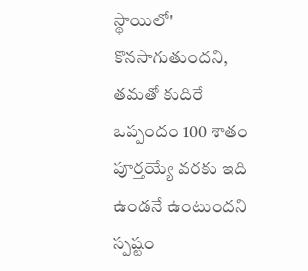స్థాయిలో' కొనసాగుతుందని, తమతో కుదిరే ఒప్పందం 100 శాతం పూర్తయ్యే వరకు ఇది ఉండనే ఉంటుందని స్పష్టం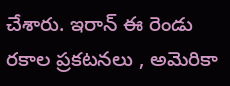చేశారు. ఇరాన్ ఈ రెండు రకాల ప్రకటనలు , అమెరికా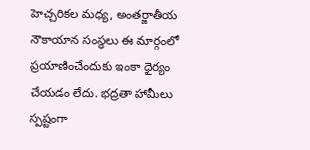హెచ్చరికల మధ్య, అంతర్జాతీయ నౌకాయాన సంస్థలు ఈ మార్గంలో ప్రయాణించేందుకు ఇంకా ధైర్యం చేయడం లేదు. భద్రతా హామీలు స్పష్టంగా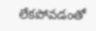లేకపోవడంతో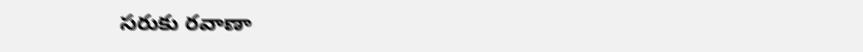సరుకు రవాణా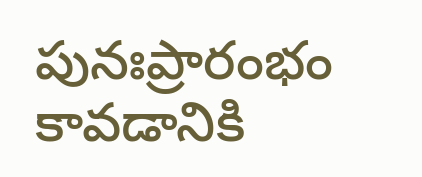పునఃప్రారంభం కావడానికి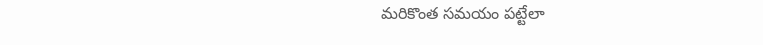మరికొంత సమయం పట్టేలా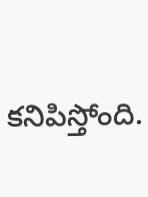కనిపిస్తోంది.